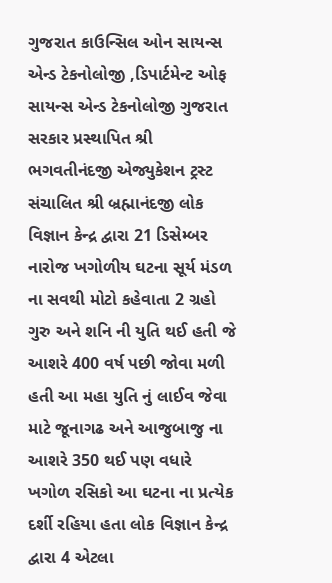ગુજરાત કાઉન્સિલ ઓન સાયન્સ એન્ડ ટેકનોલોજી ,ડિપાર્ટમેન્ટ ઓફ સાયન્સ એન્ડ ટેકનોલોજી ગુજરાત સરકાર પ્રસ્થાપિત શ્રી ભગવતીનંદજી એજ્યુકેશન ટ્રસ્ટ સંચાલિત શ્રી બ્રહ્માનંદજી લોક વિજ્ઞાન કેન્દ્ર દ્વારા 21 ડિસેમ્બર નારોજ ખગોળીય ઘટના સૂર્ય મંડળ ના સવથી મોટો કહેવાતા 2 ગ્રહો ગુરુ અને શનિ ની યુતિ થઈ હતી જે આશરે 400 વર્ષ પછી જોવા મળી હતી આ મહા યુતિ નું લાઈવ જેવા માટે જૂનાગઢ અને આજુબાજુ ના આશરે 350 થઈ પણ વધારે ખગોળ રસિકો આ ઘટના ના પ્રત્યેક દર્શી રહિયા હતા લોક વિજ્ઞાન કેન્દ્ર દ્વારા 4 એટલા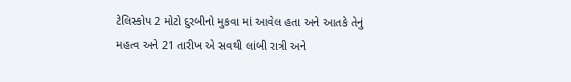ટેલિસ્કોપ 2 મોટો દુરબીનો મુકવા માં આવેલ હતા અને આતકે તેનું મહત્વ અને 21 તારીખ એ સવથી લાંબી રાત્રી અને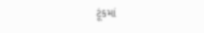ટૂંકમાં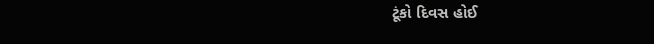ટૂંકો દિવસ હોઈ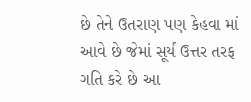છે તેને ઉતરાણ પણ કેહવા માં આવે છે જેમાં સૂર્ય ઉત્તર તરફ ગતિ કરે છે આ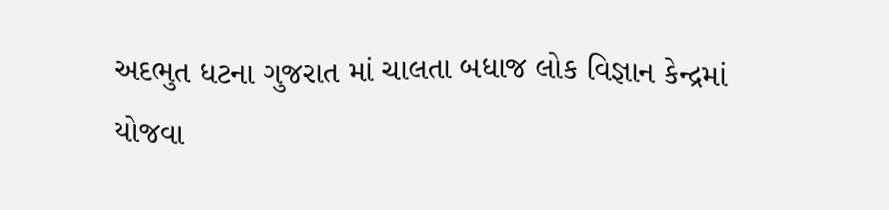અદભુત ધટના ગુજરાત માં ચાલતા બધાજ લોક વિજ્ઞાન કેન્દ્રમાં યોજવા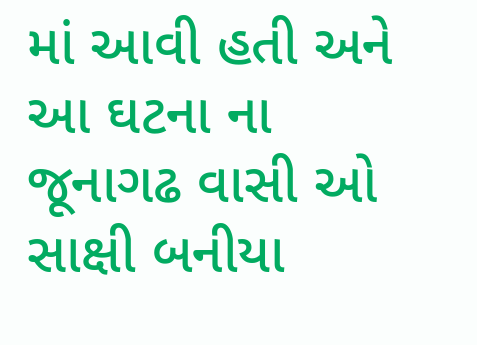માં આવી હતી અને આ ઘટના ના જૂનાગઢ વાસી ઓ સાક્ષી બનીયા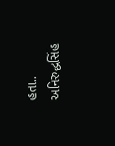હતા..
અનિરુદ્ધસિંહ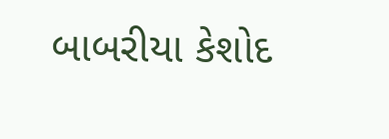બાબરીયા કેશોદ